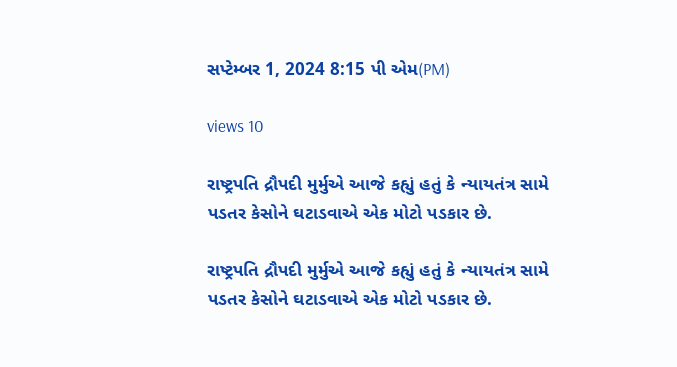સપ્ટેમ્બર 1, 2024 8:15 પી એમ(PM)

views 10

રાષ્ટ્રપતિ દ્રૌપદી મુર્મુએ આજે કહ્યું હતું કે ન્યાયતંત્ર સામે પડતર કેસોને ઘટાડવાએ એક મોટો પડકાર છે.

રાષ્ટ્રપતિ દ્રૌપદી મુર્મુએ આજે કહ્યું હતું કે ન્યાયતંત્ર સામે પડતર કેસોને ઘટાડવાએ એક મોટો પડકાર છે.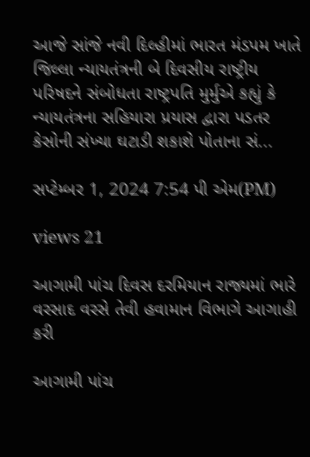આજે સાંજે નવી દિલ્હીમાં ભારત મંડપમ ખાતે જિલ્લા ન્યાયતંત્રની બે દિવસીય રાષ્ટ્રીય પરિષદને સંબોધતા રાષ્ટ્રપતિ મુર્મુએ કહ્યું કે ન્યાયતંત્રના સહિયારા પ્રયાસ દ્વારા પડતર કેસોની સંખ્યા ઘટાડી શકાશે પોતાના સં...

સપ્ટેમ્બર 1, 2024 7:54 પી એમ(PM)

views 21

આગામી પાંચ દિવસ દરમિયાન રાજ્યમાં ભારે વરસાદ વરસે તેવી હવામાન વિભાગે આગાહી કરી

આગામી પાંચ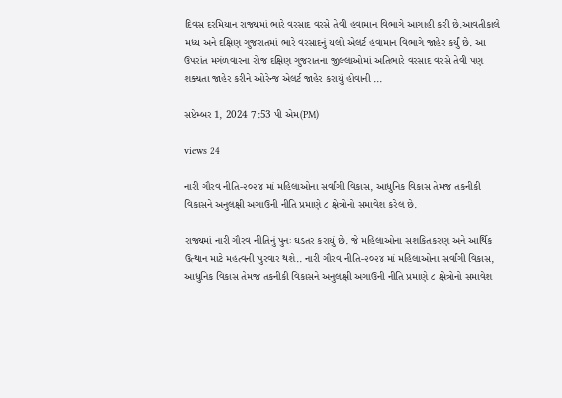દિવસ દરમિયાન રાજ્યમાં ભારે વરસાદ વરસે તેવી હવામાન વિભાગે આગાહી કરી છે.આવતીકાલે મધ્ય અને દક્ષિણ ગુજરાતમાં ભારે વરસાદનું યલો એલર્ટ હવામાન વિભાગે જાહેર કર્યું છે. આ ઉપરાંત મગંળવારના રોજ દક્ષિણ ગુજરાતના જીલ્લાઓમાં અતિભારે વરસાદ વરસે તેવી પણ શક્યતા જાહેર કરીને ઓરેન્જ એલર્ટ જાહેર કરાયું હોવાની ...

સપ્ટેમ્બર 1, 2024 7:53 પી એમ(PM)

views 24

નારી ગૌરવ નીતિ-૨૦૨૪ માં મહિલાઓના સર્વાંગી વિકાસ, આધુનિક વિકાસ તેમજ તકનીકી વિકાસને અનુલક્ષી અગાઉની નીતિ પ્રમાણે ૮ ક્ષેત્રોનો સમાવેશ કરેલ છે.

રાજ્યમાં નારી ગૌરવ નીતિનું પુનઃ ઘડતર કરાયું છે. જે મહિલાઓના સશકિતકરણ અને આર્થિક ઉત્થાન માટે મહત્વની પુરવાર થશે.. નારી ગૌરવ નીતિ-૨૦૨૪ માં મહિલાઓના સર્વાંગી વિકાસ, આધુનિક વિકાસ તેમજ તકનીકી વિકાસને અનુલક્ષી અગાઉની નીતિ પ્રમાણે ૮ ક્ષેત્રોનો સમાવેશ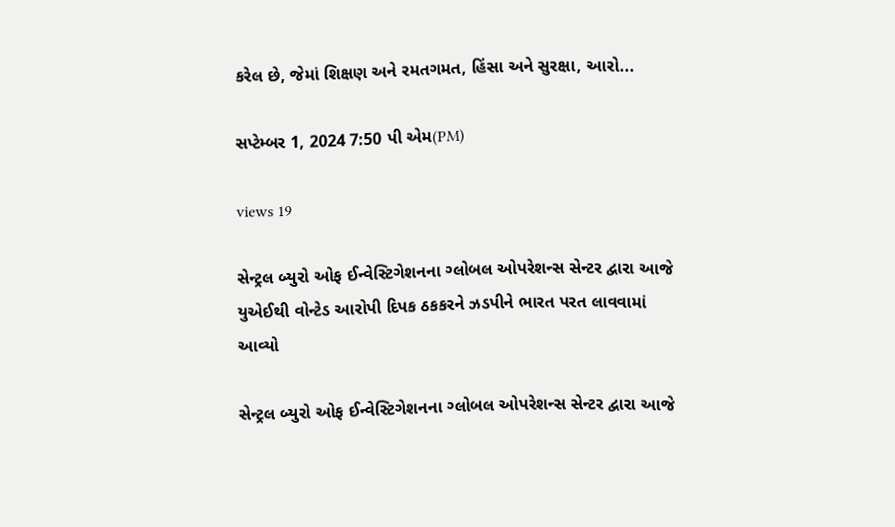કરેલ છે, જેમાં શિક્ષણ અને રમતગમત, હિંસા અને સુરક્ષા, આરો...

સપ્ટેમ્બર 1, 2024 7:50 પી એમ(PM)

views 19

સેન્ટ્રલ બ્યુરો ઓફ ઈન્વેસ્ટિગેશનના ગ્લોબલ ઓપરેશન્સ સેન્ટર દ્વારા આજે યુએઈથી વોન્ટેડ આરોપી દિપક ઠકકરને ઝડપીને ભારત પરત લાવવામાં આવ્યો

સેન્ટ્રલ બ્યુરો ઓફ ઈન્વેસ્ટિગેશનના ગ્લોબલ ઓપરેશન્સ સેન્ટર દ્વારા આજે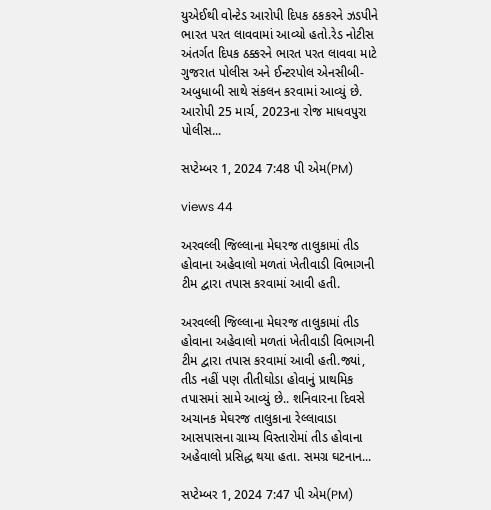યુએઈથી વોન્ટેડ આરોપી દિપક ઠકકરને ઝડપીને ભારત પરત લાવવામાં આવ્યો હતો.રેડ નોટીસ અંતર્ગત દિપક ઠક્કરને ભારત પરત લાવવા માટે ગુજરાત પોલીસ અને ઈન્ટરપોલ એનસીબી-અબુધાબી સાથે સંકલન કરવામાં આવ્યું છે. આરોપી 25 માર્ચ, 2023ના રોજ માધવપુરા પોલીસ...

સપ્ટેમ્બર 1, 2024 7:48 પી એમ(PM)

views 44

અરવલ્લી જિલ્લાના મેઘરજ તાલુકામાં તીડ હોવાના અહેવાલો મળતાં ખેતીવાડી વિભાગની ટીમ દ્વારા તપાસ કરવામાં આવી હતી.

અરવલ્લી જિલ્લાના મેઘરજ તાલુકામાં તીડ હોવાના અહેવાલો મળતાં ખેતીવાડી વિભાગની ટીમ દ્વારા તપાસ કરવામાં આવી હતી.જ્યાં, તીડ નહીં પણ તીતીઘોડા હોવાનું પ્રાથમિક તપાસમાં સામે આવ્યું છે.. શનિવારના દિવસે અચાનક મેઘરજ તાલુકાના રેલ્લાવાડા આસપાસના ગ્રામ્ય વિસ્તારોમાં તીડ હોવાના અહેવાલો પ્રસિદ્ધ થયા હતા. સમગ્ર ઘટનાન...

સપ્ટેમ્બર 1, 2024 7:47 પી એમ(PM)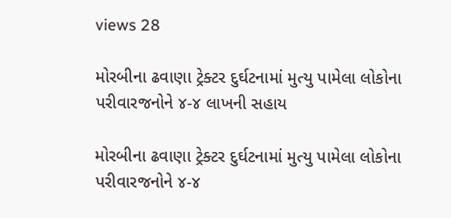views 28

મોરબીના ઢવાણા ટ્રેક્ટર દુર્ઘટનામાં મુત્યુ પામેલા લોકોના પરીવારજનોને‌ ૪-૪ લાખની સહાય

મોરબીના ઢવાણા ટ્રેક્ટર દુર્ઘટનામાં મુત્યુ પામેલા લોકોના પરીવારજનોને‌ ૪-૪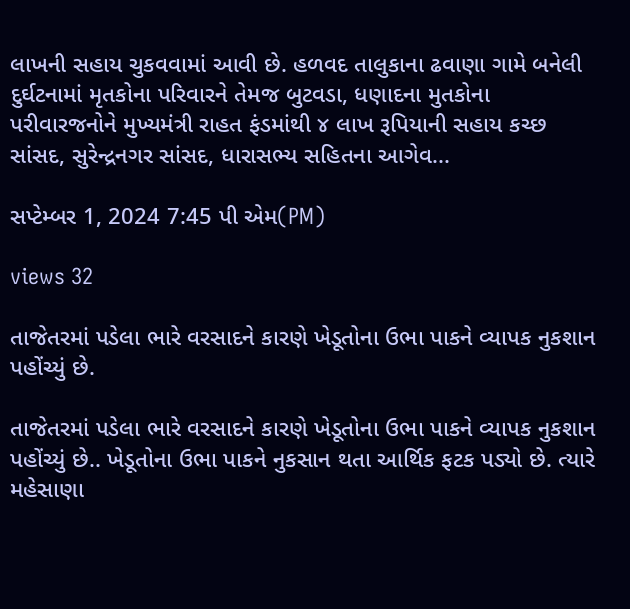લાખની સહાય ચુકવવામાં આવી છે. હળવદ તાલુકાના ઢવાણા ગામે બનેલી દુર્ઘટનામાં મૃતકોના પરિવારને તેમજ બુટવડા, ધણાદના મુતકોના પરીવારજનોને મુખ્યમંત્રી રાહત ફંડમાંથી ૪ લાખ રૂપિયાની સહાય કચ્છ સાંસદ, સુરેન્દ્રનગર સાંસદ, ધારાસભ્ય સહિતના આગેવ...

સપ્ટેમ્બર 1, 2024 7:45 પી એમ(PM)

views 32

તાજેતરમાં પડેલા ભારે વરસાદને કારણે ખેડૂતોના ઉભા પાકને વ્યાપક નુકશાન પહોંચ્યું છે.

તાજેતરમાં પડેલા ભારે વરસાદને કારણે ખેડૂતોના ઉભા પાકને વ્યાપક નુકશાન પહોંચ્યું છે.. ખેડૂતોના ઉભા પાકને નુકસાન થતા આર્થિક ફટક પડ્યો છે. ત્યારે મહેસાણા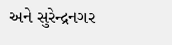અને સુરેન્દ્રનગર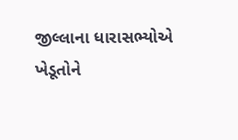જીલ્લાના ધારાસભ્યોએ ખેડૂતોને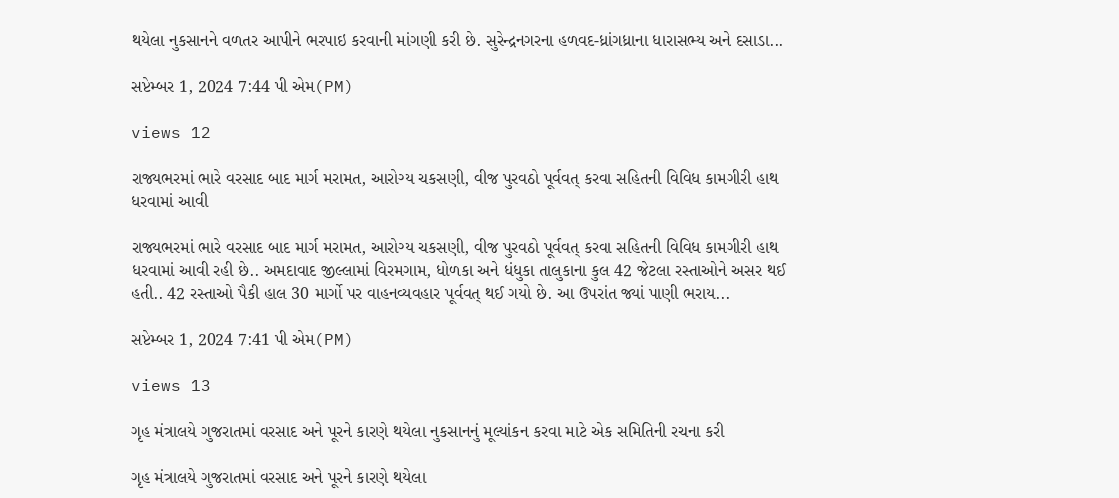થયેલા નુકસાનને વળતર આપીને ભરપાઇ કરવાની માંગણી કરી છે. સુરેન્દ્રનગરના હળવદ-ધ્રાંગધ્રાના ધારાસભ્ય અને દસાડા...

સપ્ટેમ્બર 1, 2024 7:44 પી એમ(PM)

views 12

રાજ્યભરમાં ભારે વરસાદ બાદ માર્ગ મરામત, આરોગ્ય ચકસણી, વીજ પુરવઠો પૂર્વવત્ કરવા સહિતની વિવિધ કામગીરી હાથ ધરવામાં આવી

રાજ્યભરમાં ભારે વરસાદ બાદ માર્ગ મરામત, આરોગ્ય ચકસણી, વીજ પુરવઠો પૂર્વવત્ કરવા સહિતની વિવિધ કામગીરી હાથ ધરવામાં આવી રહી છે.. અમદાવાદ જીલ્લામાં વિરમગામ, ધોળકા અને ધંધુકા તાલુકાના કુલ 42 જેટલા રસ્તાઓને અસર થઈ હતી.. 42 રસ્તાઓ પૈકી હાલ 30 માર્ગો પર વાહનવ્યવહાર પૂર્વવત્ થઈ ગયો છે. આ ઉપરાંત જ્યાં પાણી ભરાય...

સપ્ટેમ્બર 1, 2024 7:41 પી એમ(PM)

views 13

ગૃહ મંત્રાલયે ગુજરાતમાં વરસાદ અને પૂરને કારણે થયેલા નુકસાનનું મૂલ્યાંકન કરવા માટે એક સમિતિની રચના કરી

ગૃહ મંત્રાલયે ગુજરાતમાં વરસાદ અને પૂરને કારણે થયેલા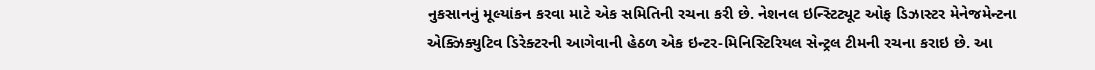નુકસાનનું મૂલ્યાંકન કરવા માટે એક સમિતિની રચના કરી છે. નેશનલ ઇન્સ્ટિટ્યૂટ ઓફ ડિઝાસ્ટર મેનેજમેન્ટના એક્ઝિક્યુટિવ ડિરેક્ટરની આગેવાની હેઠળ એક ઇન્ટર-મિનિસ્ટિરિયલ સેન્ટ્રલ ટીમની રચના કરાઇ છે. આ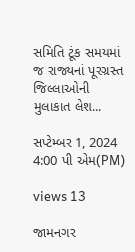સમિતિ ટૂંક સમયમાં જ રાજ્યનાં પૂરગ્રસ્ત જિલ્લાઓની મુલાકાત લેશ...

સપ્ટેમ્બર 1, 2024 4:00 પી એમ(PM)

views 13

જામનગર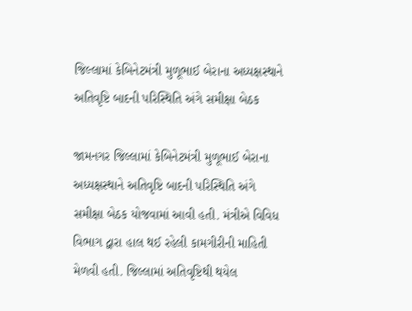જિલ્લામાં કેબિનેટમંત્રી મુળૂભાઈ બેરાના અધ્યક્ષસ્થાને અતિવૃષ્ટિ બાદની પરિસ્થિતિ અંગે સમીક્ષા બેઠક

જામનગર જિલ્લામાં કેબિનેટમંત્રી મુળૂભાઈ બેરાના અધ્યક્ષસ્થાને અતિવૃષ્ટિ બાદની પરિસ્થિતિ અંગે સમીક્ષા બેઠક યોજવામાં આવી હતી. મંત્રીએ વિવિધ વિભાગ દ્વારા હાલ થઈ રહેલી કામગીરીની માહિતી મેળવી હતી. જિલ્લામાં અતિવૃષ્ટિથી થયેલ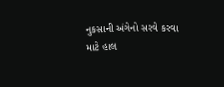નુકસાની અંગેનો સરવે કરવા માટે હાલ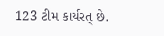123 ટીમ કાર્યરત્ છે.